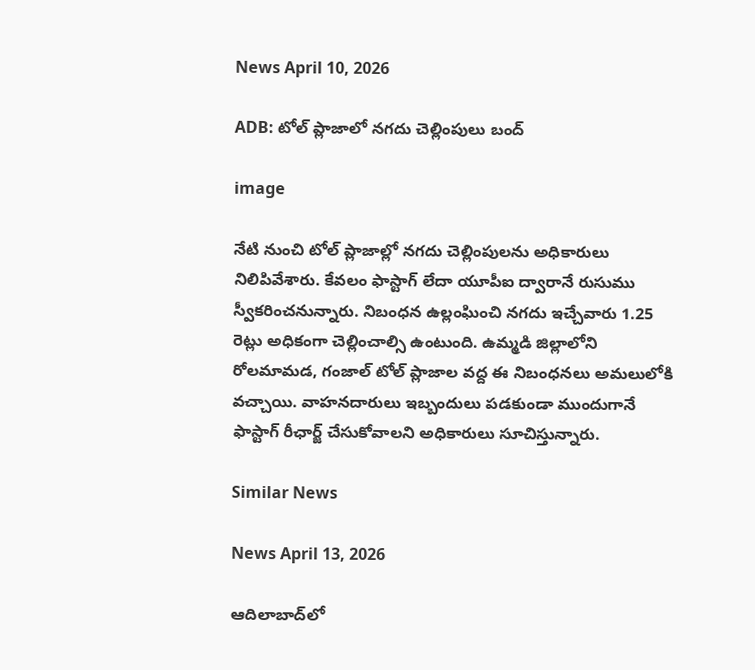News April 10, 2026

ADB: టోల్‌ ప్లాజాలో నగదు చెల్లింపులు బంద్

image

నేటి నుంచి టోల్‌ ప్లాజాల్లో నగదు చెల్లింపులను అధికారులు నిలిపివేశారు. కేవలం ఫాస్టాగ్‌ లేదా యూపీఐ ద్వారానే రుసుము స్వీకరించనున్నారు. నిబంధన ఉల్లంఘించి నగదు ఇచ్చేవారు 1.25 రెట్లు అధికంగా చెల్లించాల్సి ఉంటుంది. ఉమ్మడి జిల్లాలోని రోలమామడ, గంజాల్‌ టోల్‌ ప్లాజాల వద్ద ఈ నిబంధనలు అమలులోకి వచ్చాయి. వాహనదారులు ఇబ్బందులు పడకుండా ముందుగానే ఫాస్టాగ్‌ రీఛార్జ్ చేసుకోవాలని అధికారులు సూచిస్తున్నారు.

Similar News

News April 13, 2026

ఆదిలాబాద్‌లో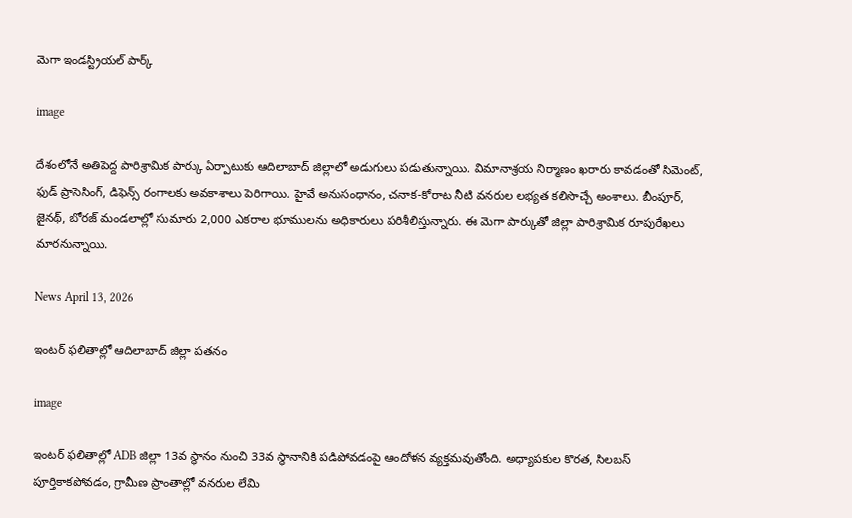మెగా ఇండస్ట్రియల్ పార్క్

image

దేశంలోనే అతిపెద్ద పారిశ్రామిక పార్కు ఏర్పాటుకు ఆదిలాబాద్ జిల్లాలో అడుగులు పడుతున్నాయి. విమానాశ్రయ నిర్మాణం ఖరారు కావడంతో సిమెంట్, ఫుడ్ ప్రాసెసింగ్, డిఫెన్స్ రంగాలకు అవకాశాలు పెరిగాయి. హైవే అనుసంధానం, చనాక-కోరాట నీటి వనరుల లభ్యత కలిసొచ్చే అంశాలు. బీంపూర్, జైనథ్, బోరజ్ మండలాల్లో సుమారు 2,000 ఎకరాల భూములను అధికారులు పరిశీలిస్తున్నారు. ఈ మెగా పార్కుతో జిల్లా పారిశ్రామిక రూపురేఖలు మారనున్నాయి.

News April 13, 2026

ఇంటర్ ఫలితాల్లో ఆదిలాబాద్ జిల్లా పతనం

image

ఇంటర్ ఫలితాల్లో ADB జిల్లా 13వ స్థానం నుంచి 33వ స్థానానికి పడిపోవడంపై ఆందోళన వ్యక్తమవుతోంది. అధ్యాపకుల కొరత, సిలబస్ పూర్తికాకపోవడం, గ్రామీణ ప్రాంతాల్లో వనరుల లేమి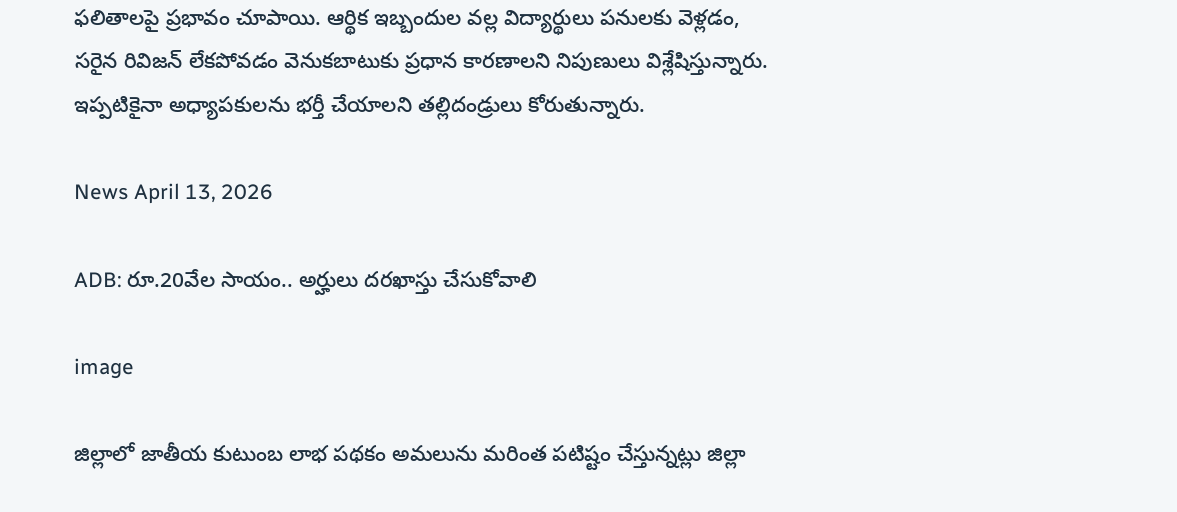ఫలితాలపై ప్రభావం చూపాయి. ఆర్థిక ఇబ్బందుల వల్ల విద్యార్థులు పనులకు వెళ్లడం, సరైన రివిజన్ లేకపోవడం వెనుకబాటుకు ప్రధాన కారణాలని నిపుణులు విశ్లేషిస్తున్నారు. ఇప్పటికైనా అధ్యాపకులను భర్తీ చేయాలని తల్లిదండ్రులు కోరుతున్నారు.

News April 13, 2026

ADB: రూ.20వేల సాయం.. అర్హులు దరఖాస్తు చేసుకోవాలి

image

జిల్లాలో జాతీయ కుటుంబ లాభ పథకం అమలును మరింత పటిష్టం చేస్తున్నట్లు జిల్లా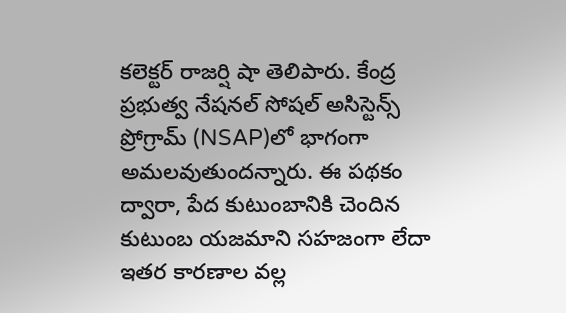కలెక్టర్ రాజర్షి షా తెలిపారు. కేంద్ర ప్రభుత్వ నేషనల్ సోషల్ అసిస్టెన్స్ ప్రోగ్రామ్ (NSAP)లో భాగంగా అమలవుతుందన్నారు. ఈ పథకం ద్వారా, పేద కుటుంబానికి చెందిన కుటుంబ యజమాని సహజంగా లేదా ఇతర కారణాల వల్ల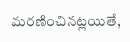మరణించినట్లయితే,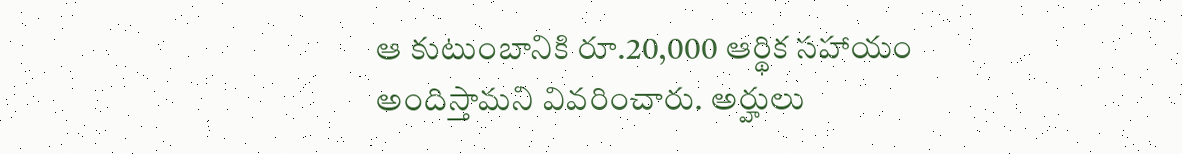ఆ కుటుంబానికి రూ.20,000 ఆర్థిక సహాయం అందిస్తామని వివరించారు. అర్హులు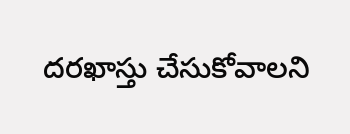దరఖాస్తు చేసుకోవాలని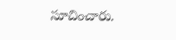సూచించారు.